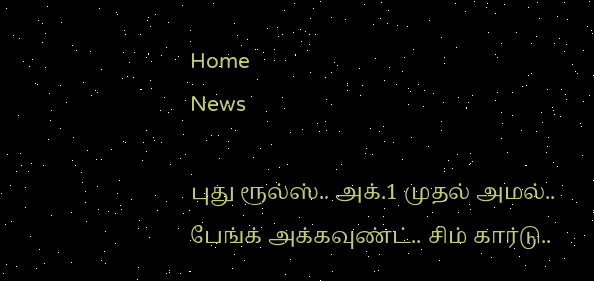Home
News

புது ரூல்ஸ்.. அக்.1 முதல் அமல்.. பேங்க் அக்கவுண்ட்.. சிம் கார்டு..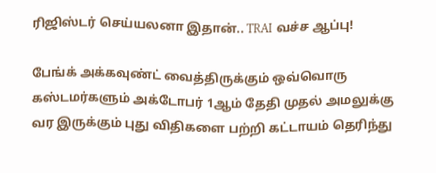ரிஜிஸ்டர் செய்யலனா இதான்.. TRAI வச்ச ஆப்பு!

பேங்க் அக்கவுண்ட் வைத்திருக்கும் ஒவ்வொரு கஸ்டமர்களும் அக்டோபர் 1ஆம் தேதி முதல் அமலுக்கு வர இருக்கும் புது விதிகளை பற்றி கட்டாயம் தெரிந்து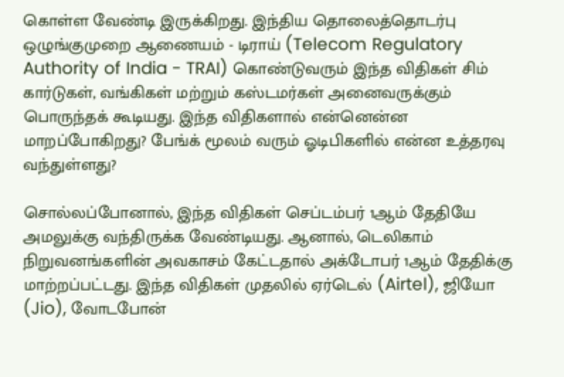கொள்ள வேண்டி இருக்கிறது. இந்திய தொலைத்தொடர்பு ஒழுங்குமுறை ஆணையம் - டிராய் (Telecom Regulatory Authority of India - TRAI) கொண்டுவரும் இந்த விதிகள் சிம் கார்டுகள், வங்கிகள் மற்றும் கஸ்டமர்கள் அனைவருக்கும் பொருந்தக் கூடியது. இந்த விதிகளால் என்னென்ன மாறப்போகிறது? பேங்க் மூலம் வரும் ஓடிபிகளில் என்ன உத்தரவு வந்துள்ளது?

சொல்லப்போனால், இந்த விதிகள் செப்டம்பர் 1ஆம் தேதியே அமலுக்கு வந்திருக்க வேண்டியது. ஆனால், டெலிகாம் நிறுவனங்களின் அவகாசம் கேட்டதால் அக்டோபர் 1ஆம் தேதிக்கு மாற்றப்பட்டது. இந்த விதிகள் முதலில் ஏர்டெல் (Airtel), ஜியோ (Jio), வோடபோன்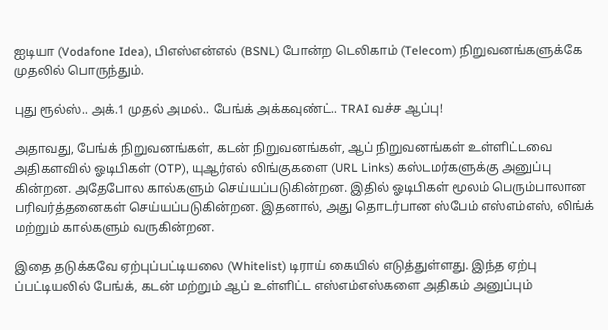ஐடியா (Vodafone Idea), பிஎஸ்என்எல் (BSNL) போன்ற டெலிகாம் (Telecom) நிறுவனங்களுக்கே முதலில் பொருந்தும்.

புது ரூல்ஸ்.. அக்.1 முதல் அமல்.. பேங்க் அக்கவுண்ட்.. TRAI வச்ச ஆப்பு!

அதாவது, பேங்க் நிறுவனங்கள், கடன் நிறுவனங்கள், ஆப் நிறுவனங்கள் உள்ளிட்டவை அதிகளவில் ஓடிபிகள் (OTP), யுஆர்எல் லிங்குகளை (URL Links) கஸ்டமர்களுக்கு அனுப்பு கின்றன. அதேபோல கால்களும் செய்யப்படுகின்றன. இதில் ஓடிபிகள் மூலம் பெரும்பாலான பரிவர்த்தனைகள் செய்யப்படுகின்றன. இதனால், அது தொடர்பான ஸ்பேம் எஸ்எம்எஸ், லிங்க் மற்றும் கால்களும் வருகின்றன.

இதை தடுக்கவே ஏற்புப்பட்டியலை (Whitelist) டிராய் கையில் எடுத்துள்ளது. இந்த ஏற்பு ப்பட்டியலில் பேங்க், கடன் மற்றும் ஆப் உள்ளிட்ட எஸ்எம்எஸ்களை அதிகம் அனுப்பும்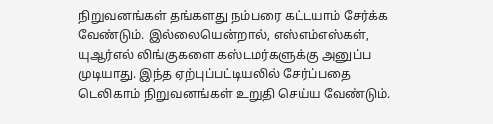நிறுவனங்கள் தங்களது நம்பரை கட்டயாம் சேர்க்க வேண்டும். இல்லையென்றால், எஸ்எம்எஸ்கள், யுஆர்எல் லிங்குகளை கஸ்டமர்களுக்கு அனுப்ப முடியாது. இந்த ஏற்புப்பட்டியலில் சேர்ப்பதை டெலிகாம் நிறுவனங்கள் உறுதி செய்ய வேண்டும்.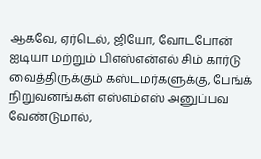ஆகவே, ஏர்டெல், ஜியோ, வோடபோன் ஐடியா மற்றும் பிஎஸ்என்எல் சிம் கார்டு வைத்திருக்கும் கஸ்டமர்களுக்கு, பேங்க் நிறுவனங்கள் எஸ்எம்எஸ் அனுப்பவ வேண்டுமால்,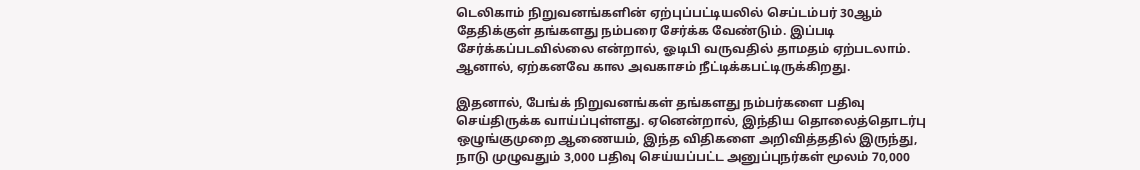டெலிகாம் நிறுவனங்களின் ஏற்புப்பட்டியலில் செப்டம்பர் 30ஆம் தேதிக்குள் தங்களது நம்பரை சேர்க்க வேண்டும். இப்படி சேர்க்கப்படவில்லை என்றால், ஓடிபி வருவதில் தாமதம் ஏற்படலாம். ஆனால், ஏற்கனவே கால அவகாசம் நீட்டிக்கபட்டிருக்கிறது.

இதனால், பேங்க் நிறுவனங்கள் தங்களது நம்பர்களை பதிவு செய்திருக்க வாய்ப்புள்ளது. ஏனென்றால், இந்திய தொலைத்தொடர்பு ஒழுங்குமுறை ஆணையம், இந்த விதிகளை அறிவித்ததில் இருந்து, நாடு முழுவதும் 3,000 பதிவு செய்யப்பட்ட அனுப்புநர்கள் மூலம் 70,000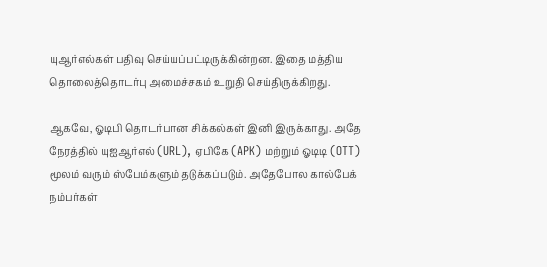யுஆர்எல்கள் பதிவு செய்யப்பட்டிருக்கின்றன. இதை மத்திய தொலைத்தொடர்பு அமைச்சகம் உறுதி செய்திருக்கிறது.

ஆகவே, ஓடிபி தொடர்பான சிக்கல்கள் இனி இருக்காது. அதே நேரத்தில் யுஐஆர்எல் (URL), ஏபிகே (APK) மற்றும் ஓடிடி (OTT) மூலம் வரும் ஸ்பேம்களும் தடுக்கப்படும். அதேபோல கால்பேக் நம்பர்கள்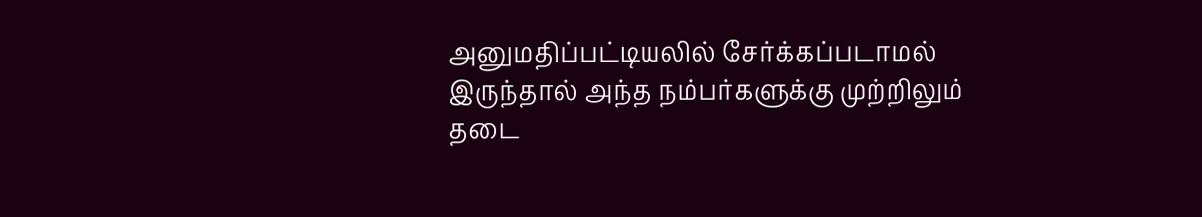அனுமதிப்பட்டியலில் சேர்க்கப்படாமல் இருந்தால் அந்த நம்பர்களுக்கு முற்றிலும் தடை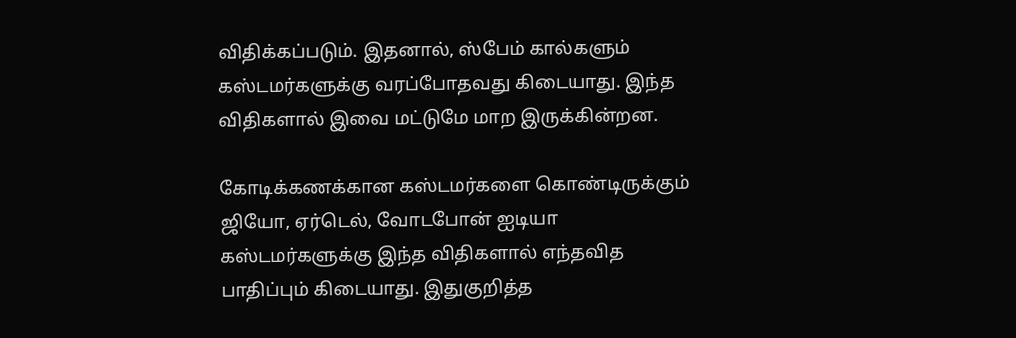விதிக்கப்படும். இதனால், ஸ்பேம் கால்களும் கஸ்டமர்களுக்கு வரப்போதவது கிடையாது. இந்த விதிகளால் இவை மட்டுமே மாற இருக்கின்றன.

கோடிக்கணக்கான கஸ்டமர்களை கொண்டிருக்கும் ஜியோ, ஏர்டெல், வோடபோன் ஐடியா கஸ்டமர்களுக்கு இந்த விதிகளால் எந்தவித பாதிப்பும் கிடையாது. இதுகுறித்த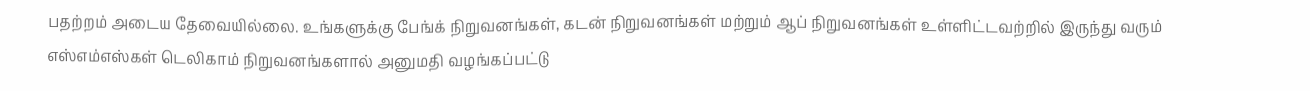பதற்றம் அடைய தேவையில்லை. உங்களுக்கு பேங்க் நிறுவனங்கள், கடன் நிறுவனங்கள் மற்றும் ஆப் நிறுவனங்கள் உள்ளிட்டவற்றில் இருந்து வரும் எஸ்எம்எஸ்கள் டெலிகாம் நிறுவனங்களால் அனுமதி வழங்கப்பட்டு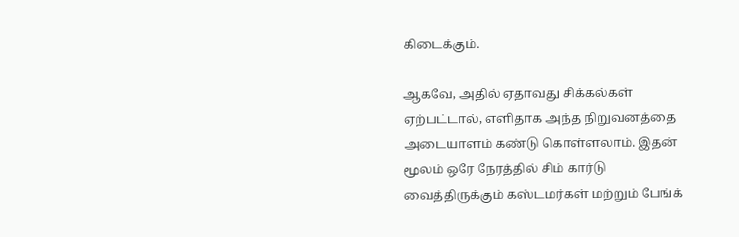கிடைக்கும்.

ஆகவே, அதில் ஏதாவது சிக்கல்கள் ஏற்பட்டால், எளிதாக அந்த நிறுவனத்தை அடையாளம் கண்டு கொள்ளலாம். இதன் மூலம் ஒரே நேரத்தில் சிம் கார்டு வைத்திருக்கும் கஸ்டமர்கள் மற்றும் பேங்க்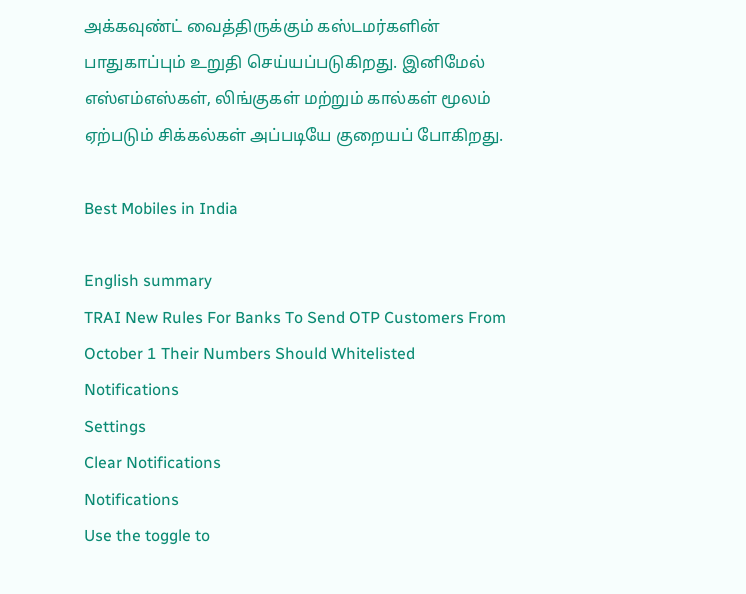அக்கவுண்ட் வைத்திருக்கும் கஸ்டமர்களின் பாதுகாப்பும் உறுதி செய்யப்படுகிறது. இனிமேல் எஸ்எம்எஸ்கள், லிங்குகள் மற்றும் கால்கள் மூலம் ஏற்படும் சிக்கல்கள் அப்படியே குறையப் போகிறது.

Best Mobiles in India

English summary
TRAI New Rules For Banks To Send OTP Customers From October 1 Their Numbers Should Whitelisted
Notifications
Settings
Clear Notifications
Notifications
Use the toggle to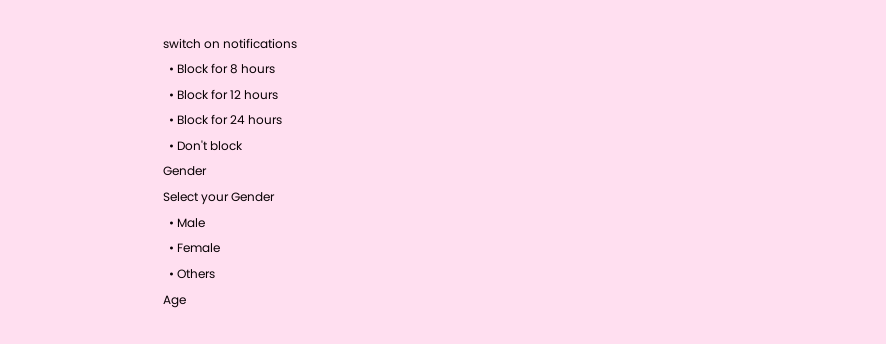switch on notifications
  • Block for 8 hours
  • Block for 12 hours
  • Block for 24 hours
  • Don't block
Gender
Select your Gender
  • Male
  • Female
  • Others
Age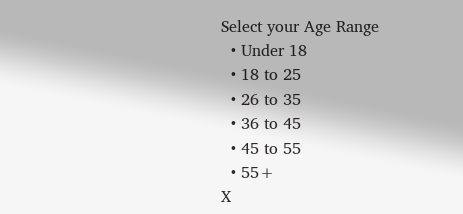Select your Age Range
  • Under 18
  • 18 to 25
  • 26 to 35
  • 36 to 45
  • 45 to 55
  • 55+
X